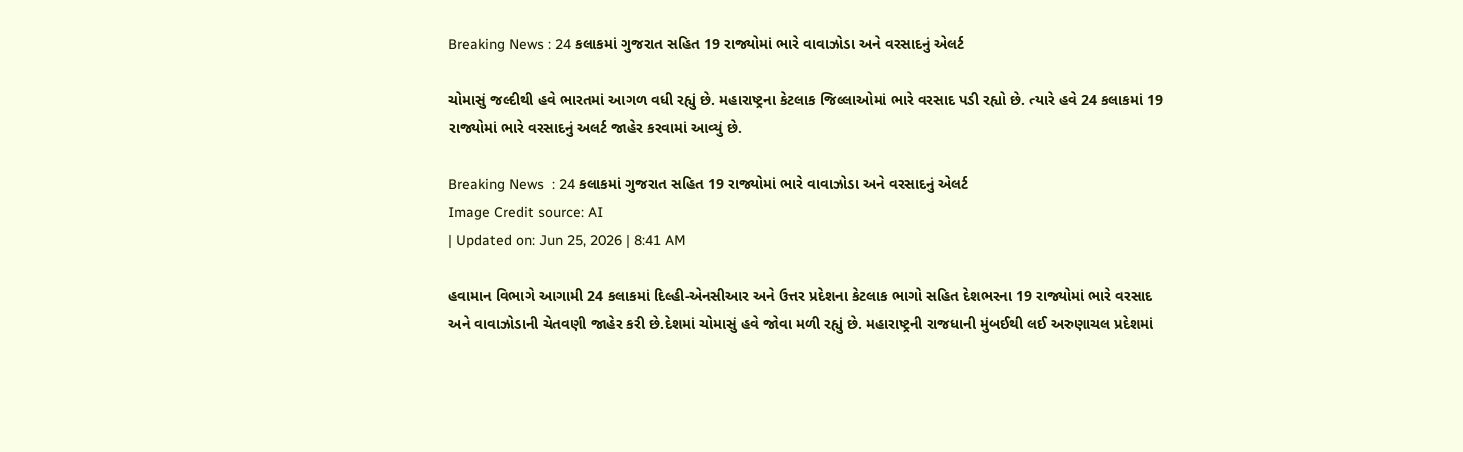Breaking News : 24 કલાકમાં ગુજરાત સહિત 19 રાજ્યોમાં ભારે વાવાઝોડા અને વરસાદનું એલર્ટ

ચોમાસું જલ્દીથી હવે ભારતમાં આગળ વધી રહ્યું છે. મહારાષ્ટ્રના કેટલાક જિલ્લાઓમાં ભારે વરસાદ પડી રહ્યો છે. ત્યારે હવે 24 કલાકમાં 19 રાજ્યોમાં ભારે વરસાદનું અલર્ટ જાહેર કરવામાં આવ્યું છે.

Breaking News  : 24 કલાકમાં ગુજરાત સહિત 19 રાજ્યોમાં ભારે વાવાઝોડા અને વરસાદનું એલર્ટ
Image Credit source: AI
| Updated on: Jun 25, 2026 | 8:41 AM

હવામાન વિભાગે આગામી 24 કલાકમાં દિલ્હી-એનસીઆર અને ઉત્તર પ્રદેશના કેટલાક ભાગો સહિત દેશભરના 19 રાજ્યોમાં ભારે વરસાદ અને વાવાઝોડાની ચેતવણી જાહેર કરી છે.દેશમાં ચોમાસું હવે જોવા મળી રહ્યું છે. મહારાષ્ટ્રની રાજધાની મુંબઈથી લઈ અરુણાચલ પ્રદેશમાં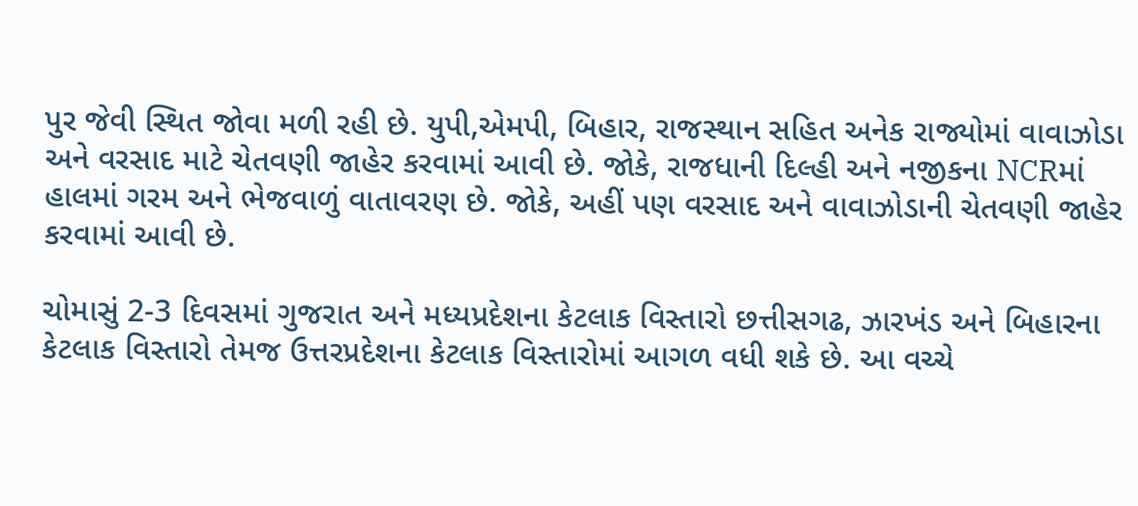પુર જેવી સ્થિત જોવા મળી રહી છે. યુપી,એમપી, બિહાર, રાજસ્થાન સહિત અનેક રાજ્યોમાં વાવાઝોડા અને વરસાદ માટે ચેતવણી જાહેર કરવામાં આવી છે. જોકે, રાજધાની દિલ્હી અને નજીકના NCRમાં હાલમાં ગરમ અને ભેજવાળું વાતાવરણ છે. જોકે, અહીં પણ વરસાદ અને વાવાઝોડાની ચેતવણી જાહેર કરવામાં આવી છે.

ચોમાસું 2-3 દિવસમાં ગુજરાત અને મધ્યપ્રદેશના કેટલાક વિસ્તારો છત્તીસગઢ, ઝારખંડ અને બિહારના કેટલાક વિસ્તારો તેમજ ઉત્તરપ્રદેશના કેટલાક વિસ્તારોમાં આગળ વધી શકે છે. આ વચ્ચે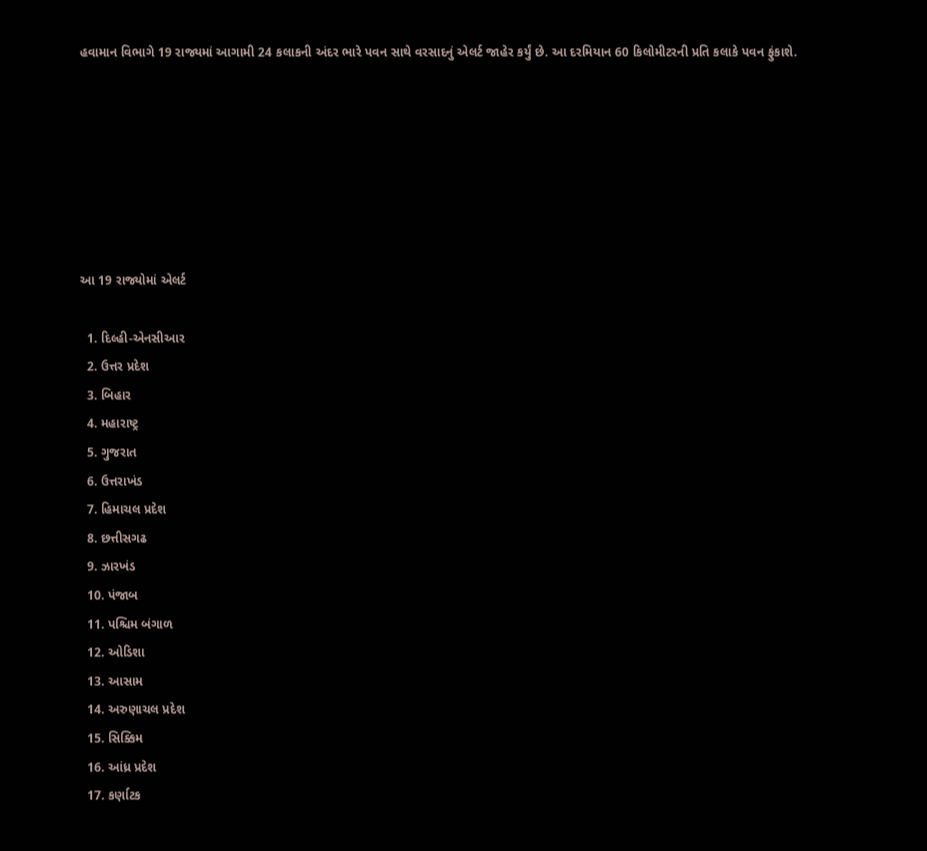હવામાન વિભાગે 19 રાજ્યમાં આગામી 24 કલાકની અંદર ભારે પવન સાથે વરસાદનું એલર્ટ જાહેર કર્યું છે. આ દરમિયાન 60 કિલોમીટરની પ્રતિ કલાકે પવન ફુંકાશે.







આ 19 રાજ્યોમાં એલર્ટ

  1. દિલ્હી-એનસીઆર
  2. ઉત્તર પ્રદેશ
  3. બિહાર
  4. મહારાષ્ટ્ર
  5. ગુજરાત
  6. ઉત્તરાખંડ
  7. હિમાચલ પ્રદેશ
  8. છત્તીસગઢ
  9. ઝારખંડ
  10. પંજાબ
  11. પશ્ચિમ બંગાળ
  12. ઓડિશા
  13. આસામ
  14. અરુણાચલ પ્રદેશ
  15. સિક્કિમ
  16. આંધ્ર પ્રદેશ
  17. કર્ણાટક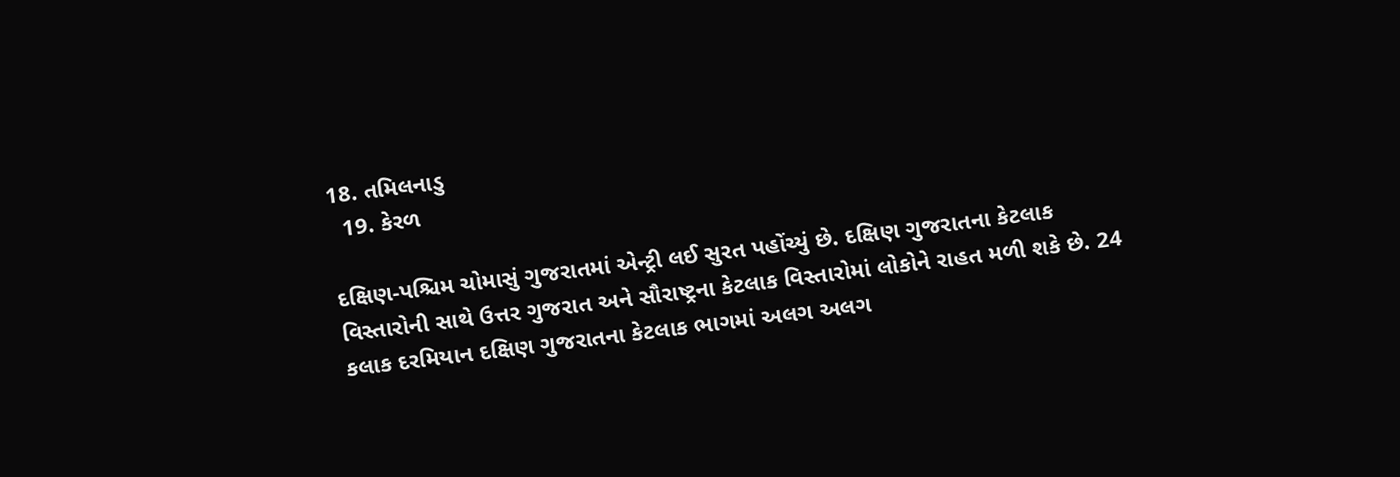18. તમિલનાડુ
  19. કેરળ

દક્ષિણ-પશ્ચિમ ચોમાસું ગુજરાતમાં એન્ટ્રી લઈ સુરત પહોંચ્યું છે. દક્ષિણ ગુજરાતના કેટલાક વિસ્તારોની સાથે ઉત્તર ગુજરાત અને સૌરાષ્ટ્રના કેટલાક વિસ્તારોમાં લોકોને રાહત મળી શકે છે. 24 કલાક દરમિયાન દક્ષિણ ગુજરાતના કેટલાક ભાગમાં અલગ અલગ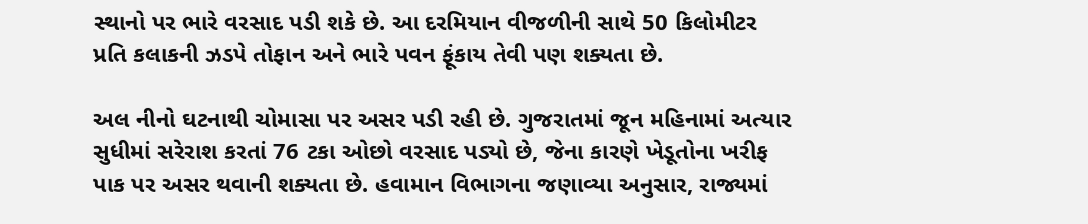સ્થાનો પર ભારે વરસાદ પડી શકે છે. આ દરમિયાન વીજળીની સાથે 50 કિલોમીટર પ્રતિ કલાકની ઝડપે તોફાન અને ભારે પવન ફૂંકાય તેવી પણ શક્યતા છે.

અલ નીનો ઘટનાથી ચોમાસા પર અસર પડી રહી છે. ગુજરાતમાં જૂન મહિનામાં અત્યાર સુધીમાં સરેરાશ કરતાં 76 ટકા ઓછો વરસાદ પડ્યો છે, જેના કારણે ખેડૂતોના ખરીફ પાક પર અસર થવાની શક્યતા છે. હવામાન વિભાગના જણાવ્યા અનુસાર, રાજ્યમાં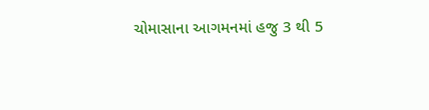ચોમાસાના આગમનમાં હજુ 3 થી 5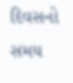દિવસનો સમય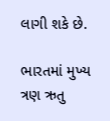લાગી શકે છે.

ભારતમાં મુખ્ય ત્રણ ઋતુ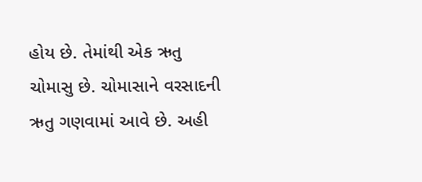હોય છે. તેમાંથી એક ઋતુ ચોમાસુ છે. ચોમાસાને વરસાદની ઋતુ ગણવામાં આવે છે. અહી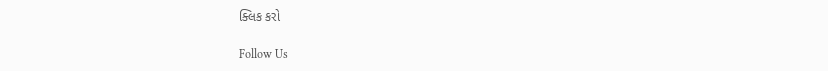ક્લિક કરો

Follow Us